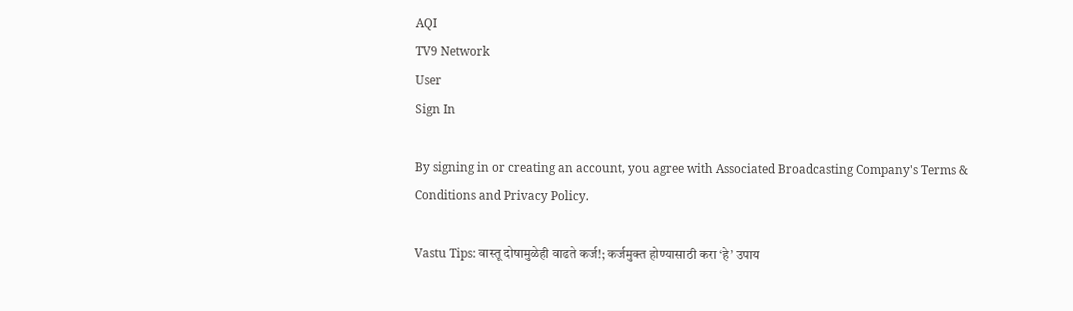AQI
TV9 Network
User
Sign In

By signing in or creating an account, you agree with Associated Broadcasting Company's Terms & Conditions and Privacy Policy.

Vastu Tips: वास्तू दोषामुळेही वाढते कर्ज!; कर्जमुक्त होण्यासाठी करा ‘हे’ उपाय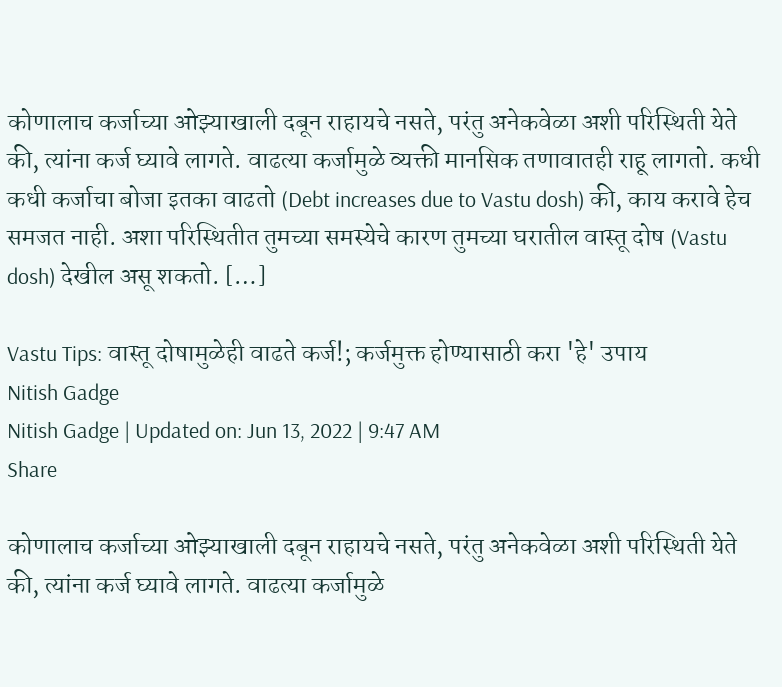कोणालाच कर्जाच्या ओझ्याखाली दबून राहायचे नसते, परंतु अनेकवेळा अशी परिस्थिती येते की, त्यांना कर्ज घ्यावे लागते. वाढत्या कर्जामुळे व्यक्ती मानसिक तणावातही राहू लागतो. कधी कधी कर्जाचा बोजा इतका वाढतो (Debt increases due to Vastu dosh) की, काय करावे हेच समजत नाही. अशा परिस्थितीत तुमच्या समस्येचे कारण तुमच्या घरातील वास्तू दोष (Vastu dosh) देखील असू शकतो. […]

Vastu Tips: वास्तू दोषामुळेही वाढते कर्ज!; कर्जमुक्त होण्यासाठी करा 'हे' उपाय
Nitish Gadge
Nitish Gadge | Updated on: Jun 13, 2022 | 9:47 AM
Share

कोणालाच कर्जाच्या ओझ्याखाली दबून राहायचे नसते, परंतु अनेकवेळा अशी परिस्थिती येते की, त्यांना कर्ज घ्यावे लागते. वाढत्या कर्जामुळे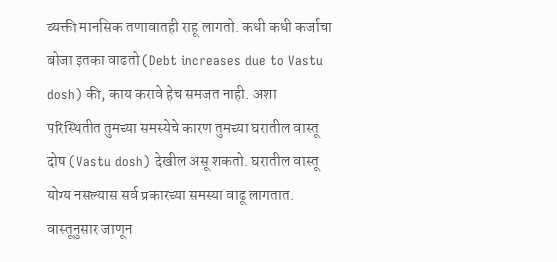व्यक्ती मानसिक तणावातही राहू लागतो. कधी कधी कर्जाचा बोजा इतका वाढतो (Debt increases due to Vastu dosh) की, काय करावे हेच समजत नाही. अशा परिस्थितीत तुमच्या समस्येचे कारण तुमच्या घरातील वास्तू दोष (Vastu dosh) देखील असू शकतो. घरातील वास्तू योग्य नसल्यास सर्व प्रकारच्या समस्या वाढू लागतात. वास्तूनुसार जाणून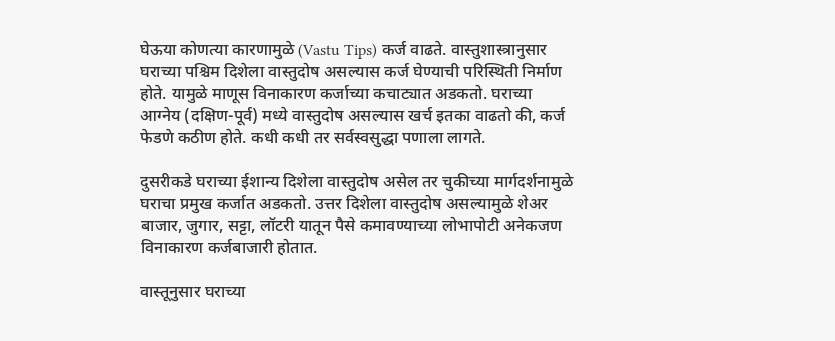घेऊया कोणत्या कारणामुळे (Vastu Tips) कर्ज वाढते. वास्तुशास्त्रानुसार घराच्या पश्चिम दिशेला वास्तुदोष असल्यास कर्ज घेण्याची परिस्थिती निर्माण होते. यामुळे माणूस विनाकारण कर्जाच्या कचाट्यात अडकतो. घराच्या आग्नेय (दक्षिण-पूर्व) मध्ये वास्तुदोष असल्यास खर्च इतका वाढतो की, कर्ज फेडणे कठीण होते. कधी कधी तर सर्वस्वसुद्धा पणाला लागते.

दुसरीकडे घराच्या ईशान्य दिशेला वास्तुदोष असेल तर चुकीच्या मार्गदर्शनामुळे घराचा प्रमुख कर्जात अडकतो. उत्तर दिशेला वास्तुदोष असल्यामुळे शेअर बाजार, जुगार, सट्टा, लॉटरी यातून पैसे कमावण्याच्या लोभापोटी अनेकजण विनाकारण कर्जबाजारी होतात.

वास्तूनुसार घराच्या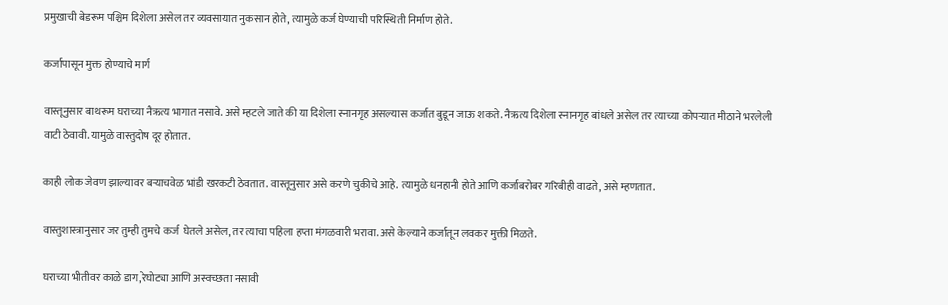प्रमुखाची बेडरूम पश्चिम दिशेला असेल तर व्यवसायात नुकसान होते, त्यामुळे कर्ज घेण्याची परिस्थिती निर्माण होते.

कर्जापासून मुक्त होण्याचे मार्ग

वास्तूनुसार बाथरूम घराच्या नैऋत्य भागात नसावे. असे म्हटले जाते की या दिशेला स्नानगृह असल्यास कर्जात बुडून जाऊ शकते. नैऋत्य दिशेला स्नानगृह बांधले असेल तर त्याच्या कोपऱ्यात मीठाने भरलेली वाटी ठेवावी. यामुळे वास्तुदोष दूर होतात.

काही लोक जेवण झाल्यावर बऱ्याचवेळ भांडी खरकटी ठेवतात. वास्तूनुसार असे करणे चुकीचे आहे. त्यामुळे धनहानी होते आणि कर्जाबरोबर गरिबीही वाढते, असे म्हणतात.

वास्तुशास्त्रानुसार जर तुम्ही तुमचे कर्ज  घेतले असेल, तर त्याचा पहिला हप्ता मंगळवारी भरावा. असे केल्याने कर्जातून लवकर मुक्ती मिळते.

घराच्या भीतीवर काळे डाग,रेघोट्या आणि अस्वच्छता नसावी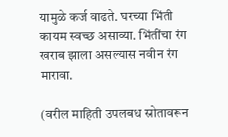यामुळे कर्ज वाढते. घरच्या भिंती कायम स्वच्छ असाव्या. भिंतींचा रंग खराब झाला असल्यास नवीन रंग मारावा.

(वरील माहिती उपलबध स्रोतावरून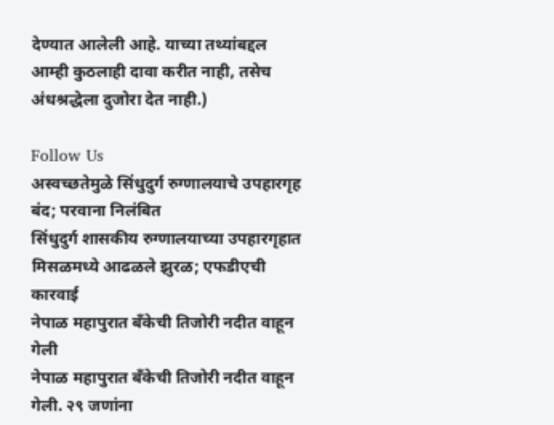देण्यात आलेली आहे. याच्या तथ्यांबद्दल आम्ही कुठलाही दावा करीत नाही, तसेच अंधश्रद्धेला दुजोरा देत नाही.)

Follow Us
अस्वच्छतेमुळे सिंधुदुर्ग रुग्णालयाचे उपहारगृह बंद; परवाना निलंबित
सिंधुदुर्ग शासकीय रुग्णालयाच्या उपहारगृहात मिसळमध्ये आढळले झुरळ; एफडीएची कारवाई
नेपाळ महापुरात बँकेची तिजोरी नदीत वाहून गेली
नेपाळ महापुरात बँकेची तिजोरी नदीत वाहून गेली. २९ जणांना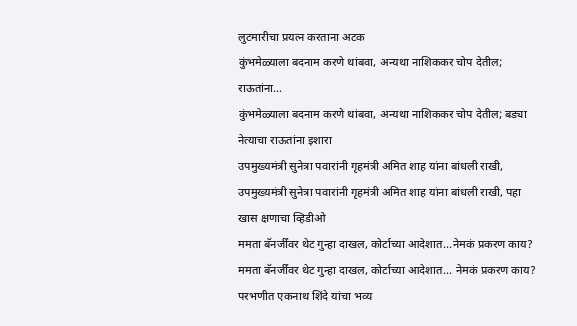लुटमारीचा प्रयत्न करताना अटक
कुंभमेळ्याला बदनाम करणे थांबवा, अन्यथा नाशिककर चोप देतील; राऊतांना...
कुंभमेळ्याला बदनाम करणे थांबवा, अन्यथा नाशिककर चोप देतील; बड्या नेत्याचा राऊतांना इशारा
उपमुख्यमंत्री सुनेत्रा पवारांनी गृहमंत्री अमित शाह यांना बांधली राखी,
उपमुख्यमंत्री सुनेत्रा पवारांनी गृहमंत्री अमित शाह यांना बांधली राखी, पहा खास क्षणाचा व्हिडीओ
ममता बॅनर्जींवर थेट गुन्हा दाखल, कोर्टाच्या आदेशात...नेमकं प्रकरण काय?
ममता बॅनर्जींवर थेट गुन्हा दाखल, कोर्टाच्या आदेशात... नेमकं प्रकरण काय?
परभणीत एकनाथ शिंदे यांचा भव्य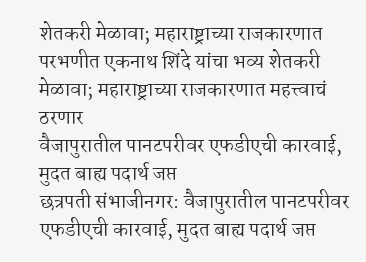शेतकरी मेळावा; महाराष्ट्राच्या राजकारणात
परभणीत एकनाथ शिंदे यांचा भव्य शेतकरी मेळावा; महाराष्ट्राच्या राजकारणात महत्त्वाचं ठरणार
वैजापुरातील पानटपरीवर एफडीएची कारवाई, मुदत बाह्य पदार्थ जप्त
छत्रपती संभाजीनगर: वैजापुरातील पानटपरीवर एफडीएची कारवाई, मुदत बाह्य पदार्थ जप्त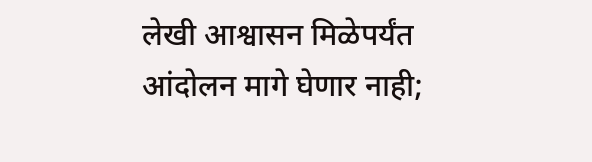लेखी आश्वासन मिळेपर्यंत आंदोलन मागे घेणार नाही;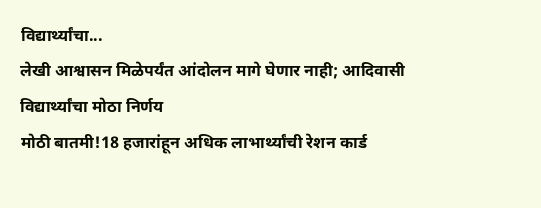विद्यार्थ्यांचा...
लेखी आश्वासन मिळेपर्यंत आंदोलन मागे घेणार नाही; आदिवासी विद्यार्थ्यांचा मोठा निर्णय
मोठी बातमी!18 हजारांहून अधिक लाभार्थ्यांची रेशन कार्ड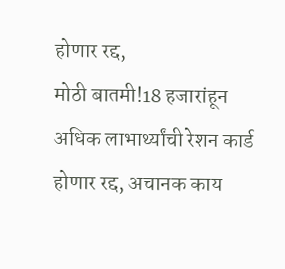होणार रद्द,
मोठी बातमी!18 हजारांहून अधिक लाभार्थ्यांची रेशन कार्ड होणार रद्द, अचानक काय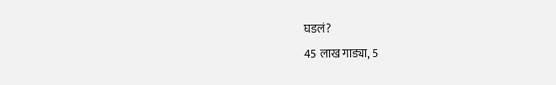घडलं?
45 लाख गाड्या, 5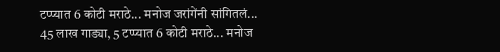टप्प्यात 6 कोटी मराठे... मनोज जरांगेंनी सांगितलं...
45 लाख गाड्या, 5 टप्प्यात 6 कोटी मराठे... मनोज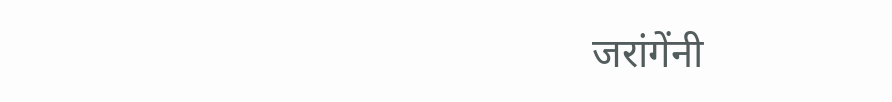जरांगेंनी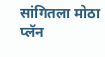सांगितला मोठा प्लॅन